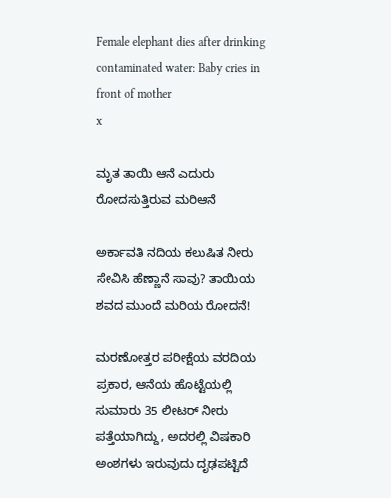Female elephant dies after drinking contaminated water: Baby cries in front of mother
x

ಮೃತ ತಾಯಿ ಆನೆ ಎದುರು ರೋದಸುತ್ತಿರುವ ಮರಿಆನೆ

ಅರ್ಕಾವತಿ ನದಿಯ ಕಲುಷಿತ ನೀರು ಸೇವಿಸಿ ಹೆಣ್ಣಾನೆ ಸಾವು? ತಾಯಿಯ ಶವದ ಮುಂದೆ ಮರಿಯ ರೋದನೆ!

ಮರಣೋತ್ತರ ಪರೀಕ್ಷೆಯ ವರದಿಯ ಪ್ರಕಾರ, ಆನೆಯ ಹೊಟ್ಟೆಯಲ್ಲಿ ಸುಮಾರು 35 ಲೀಟರ್ ನೀರು ಪತ್ತೆಯಾಗಿದ್ದು, ಅದರಲ್ಲಿ ವಿಷಕಾರಿ ಅಂಶಗಳು ಇರುವುದು ದೃಢಪಟ್ಟಿದೆ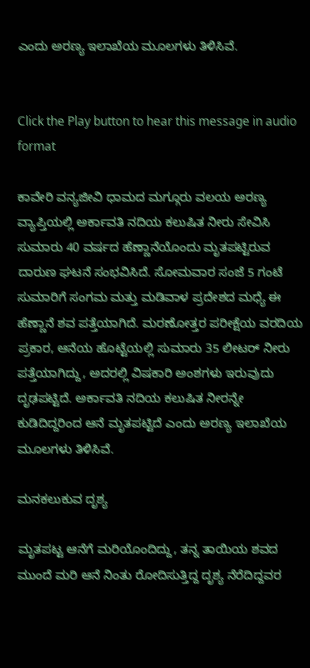ಎಂದು ಅರಣ್ಯ ಇಲಾಖೆಯ ಮೂಲಗಳು ತಿಳಿಸಿವೆ.


Click the Play button to hear this message in audio format

ಕಾವೇರಿ ವನ್ಯಜೀವಿ ಧಾಮದ ಮಗ್ಗೂರು ವಲಯ ಅರಣ್ಯ ವ್ಯಾಪ್ತಿಯಲ್ಲಿ ಅರ್ಕಾವತಿ ನದಿಯ ಕಲುಷಿತ ನೀರು ಸೇವಿಸಿ ಸುಮಾರು 40 ವರ್ಷದ ಹೆಣ್ಣಾನೆಯೊಂದು ಮೃತಪಟ್ಟಿರುವ ದಾರುಣ ಘಟನೆ ಸಂಭವಿಸಿದೆ. ಸೋಮವಾರ ಸಂಜೆ 5 ಗಂಟೆ ಸುಮಾರಿಗೆ ಸಂಗಮ ಮತ್ತು ಮಡಿವಾಳ ಪ್ರದೇಶದ ಮಧ್ಯೆ ಈ ಹೆಣ್ಣಾನೆ ಶವ ಪತ್ತೆಯಾಗಿದೆ. ಮರಣೋತ್ತರ ಪರೀಕ್ಷೆಯ ವರದಿಯ ಪ್ರಕಾರ, ಆನೆಯ ಹೊಟ್ಟೆಯಲ್ಲಿ ಸುಮಾರು 35 ಲೀಟರ್ ನೀರು ಪತ್ತೆಯಾಗಿದ್ದು, ಅದರಲ್ಲಿ ವಿಷಕಾರಿ ಅಂಶಗಳು ಇರುವುದು ದೃಢಪಟ್ಟಿದೆ. ಅರ್ಕಾವತಿ ನದಿಯ ಕಲುಷಿತ ನೀರನ್ನೇ ಕುಡಿದಿದ್ದರಿಂದ ಆನೆ ಮೃತಪಟ್ಟಿದೆ ಎಂದು ಅರಣ್ಯ ಇಲಾಖೆಯ ಮೂಲಗಳು ತಿಳಿಸಿವೆ.

ಮನಕಲುಕುವ ದೃಶ್ಯ

ಮೃತಪಟ್ಟ ಆನೆಗೆ ಮರಿಯೊಂದಿದ್ದು, ತನ್ನ ತಾಯಿಯ ಶವದ ಮುಂದೆ ಮರಿ ಆನೆ ನಿಂತು ರೋದಿಸುತ್ತಿದ್ದ ದೃಶ್ಯ ನೆರೆದಿದ್ದವರ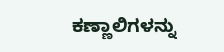ಕಣ್ಣಾಲಿಗಳನ್ನು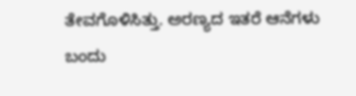ತೇವಗೊಳಿಸಿತ್ತು. ಅರಣ್ಯದ ಇತರೆ ಆನೆಗಳು ಬಂದು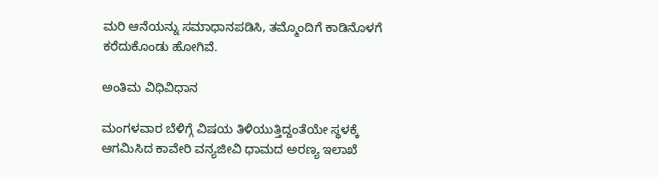ಮರಿ ಆನೆಯನ್ನು ಸಮಾಧಾನಪಡಿಸಿ, ತಮ್ಮೊಂದಿಗೆ ಕಾಡಿನೊಳಗೆ ಕರೆದುಕೊಂಡು ಹೋಗಿವೆ.

ಅಂತಿಮ ವಿಧಿವಿಧಾನ

ಮಂಗಳವಾರ ಬೆಳಿಗ್ಗೆ ವಿಷಯ ತಿಳಿಯುತ್ತಿದ್ದಂತೆಯೇ ಸ್ಥಳಕ್ಕೆ ಆಗಮಿಸಿದ ಕಾವೇರಿ ವನ್ಯಜೀವಿ ಧಾಮದ ಅರಣ್ಯ ಇಲಾಖೆ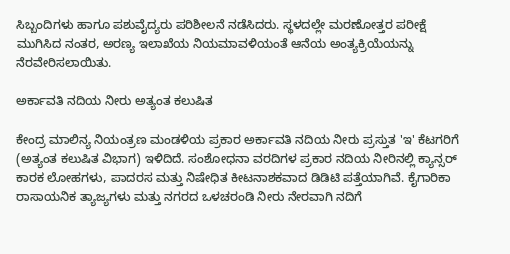ಸಿಬ್ಬಂದಿಗಳು ಹಾಗೂ ಪಶುವೈದ್ಯರು ಪರಿಶೀಲನೆ ನಡೆಸಿದರು. ಸ್ಥಳದಲ್ಲೇ ಮರಣೋತ್ತರ ಪರೀಕ್ಷೆ ಮುಗಿಸಿದ ನಂತರ, ಅರಣ್ಯ ಇಲಾಖೆಯ ನಿಯಮಾವಳಿಯಂತೆ ಆನೆಯ ಅಂತ್ಯಕ್ರಿಯೆಯನ್ನು ನೆರವೇರಿಸಲಾಯಿತು.

ಅರ್ಕಾವತಿ ನದಿಯ ನೀರು ಅತ್ಯಂತ ಕಲುಷಿತ

ಕೇಂದ್ರ ಮಾಲಿನ್ಯ ನಿಯಂತ್ರಣ ಮಂಡಳಿಯ ಪ್ರಕಾರ ಅರ್ಕಾವತಿ ನದಿಯ ನೀರು ಪ್ರಸ್ತುತ 'ಇ' ಕೆಟಗರಿಗೆ (ಅತ್ಯಂತ ಕಲುಷಿತ ವಿಭಾಗ) ಇಳಿದಿದೆ. ಸಂಶೋಧನಾ ವರದಿಗಳ ಪ್ರಕಾರ ನದಿಯ ನೀರಿನಲ್ಲಿ ಕ್ಯಾನ್ಸರ್ ಕಾರಕ ಲೋಹಗಳು, ಪಾದರಸ ಮತ್ತು ನಿಷೇಧಿತ ಕೀಟನಾಶಕವಾದ ಡಿಡಿಟಿ ಪತ್ತೆಯಾಗಿವೆ. ಕೈಗಾರಿಕಾ ರಾಸಾಯನಿಕ ತ್ಯಾಜ್ಯಗಳು ಮತ್ತು ನಗರದ ಒಳಚರಂಡಿ ನೀರು ನೇರವಾಗಿ ನದಿಗೆ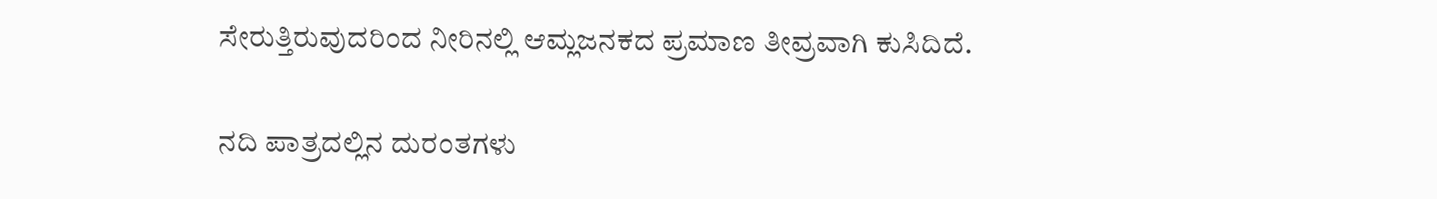ಸೇರುತ್ತಿರುವುದರಿಂದ ನೀರಿನಲ್ಲಿ ಆಮ್ಲಜನಕದ ಪ್ರಮಾಣ ತೀವ್ರವಾಗಿ ಕುಸಿದಿದೆ.

ನದಿ ಪಾತ್ರದಲ್ಲಿನ ದುರಂತಗಳು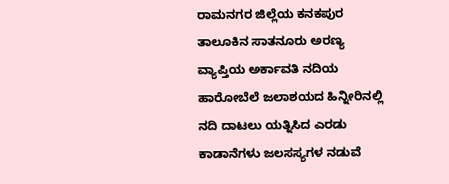ರಾಮನಗರ ಜಿಲ್ಲೆಯ ಕನಕಪುರ ತಾಲೂಕಿನ ಸಾತನೂರು ಅರಣ್ಯ ವ್ಯಾಪ್ತಿಯ ಅರ್ಕಾವತಿ ನದಿಯ ಹಾರೋಬೆಲೆ ಜಲಾಶಯದ ಹಿನ್ನೀರಿನಲ್ಲಿ ನದಿ ದಾಟಲು ಯತ್ನಿಸಿದ ಎರಡು ಕಾಡಾನೆಗಳು ಜಲಸಸ್ಯಗಳ ನಡುವೆ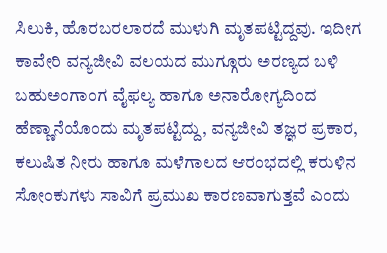ಸಿಲುಕಿ, ಹೊರಬರಲಾರದೆ ಮುಳುಗಿ ಮೃತಪಟ್ಟಿದ್ದವು. ಇದೀಗ ಕಾವೇರಿ ವನ್ಯಜೀವಿ ವಲಯದ ಮುಗ್ಗೂರು ಅರಣ್ಯದ ಬಳಿ ಬಹುಅಂಗಾಂಗ ವೈಫಲ್ಯ ಹಾಗೂ ಅನಾರೋಗ್ಯದಿಂದ ಹೆಣ್ಣಾನೆಯೊಂದು ಮೃತಪಟ್ಟಿದ್ದು, ವನ್ಯಜೀವಿ ತಜ್ಞರ ಪ್ರಕಾರ, ಕಲುಷಿತ ನೀರು ಹಾಗೂ ಮಳೆಗಾಲದ ಆರಂಭದಲ್ಲಿ ಕರುಳಿನ ಸೋಂಕುಗಳು ಸಾವಿಗೆ ಪ್ರಮುಖ ಕಾರಣವಾಗುತ್ತವೆ ಎಂದು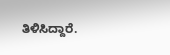ತಿಳಿಸಿದ್ದಾರೆ.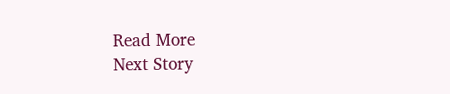Read More
Next Story